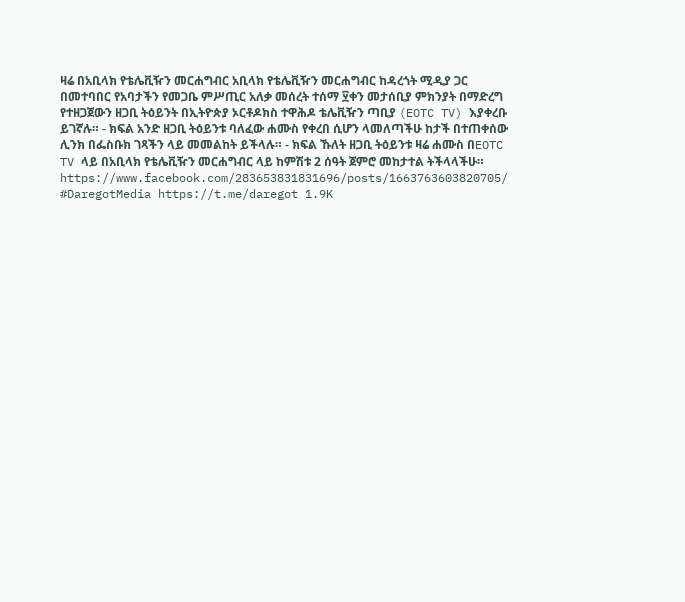ዛሬ በአቢላክ የቴሌቪዥን መርሐግብር አቢላክ የቴሌቪዥን መርሐግብር ከዳረጎት ሚዲያ ጋር በመተባበር የአባታችን የመጋቤ ምሥጢር አለቃ መሰረት ተሰማ ፶ቀን መታሰቢያ ምክንያት በማድረግ የተዘጋጀውን ዘጋቢ ትዕይንት በኢትዮጵያ ኦርቶዶክስ ተዋሕዶ ቴሌቪዥን ጣቢያ (EOTC TV) እያቀረቡ ይገኛሉ። - ክፍል አንድ ዘጋቢ ትዕይንቱ ባለፈው ሐሙስ የቀረበ ሲሆን ላመለጣችሁ ከታች በተጠቀሰው ሊንክ በፌስቡክ ገጻችን ላይ መመልከት ይችላሉ። - ክፍል ኹለት ዘጋቢ ትዕይንቱ ዛሬ ሐሙስ በEOTC TV ላይ በአቢላክ የቴሌቪዥን መርሐግብር ላይ ከምሽቱ 2 ሰዓት ጀምሮ መከታተል ትችላላችሁ። https://www.facebook.com/283653831831696/posts/1663763603820705/ #DaregotMedia https://t.me/daregot 1.9K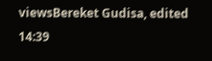viewsBereket Gudisa, edited 14:39